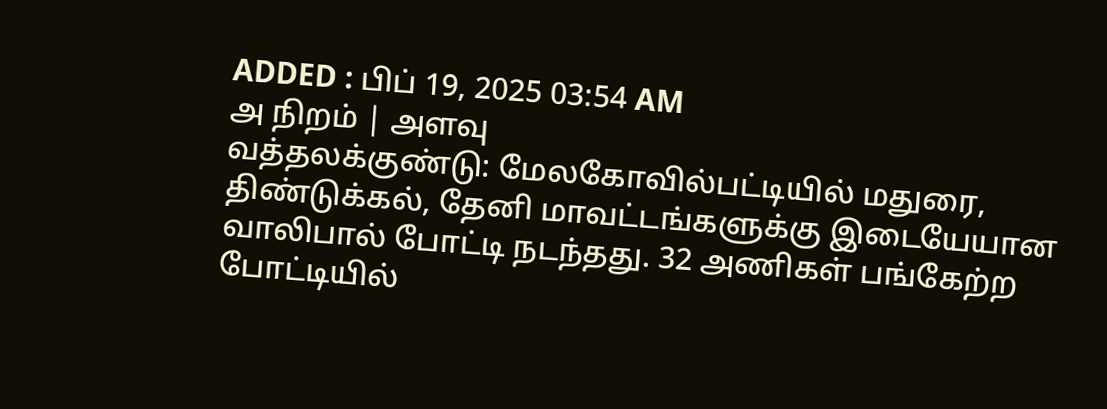ADDED : பிப் 19, 2025 03:54 AM
அ நிறம் | அளவு
வத்தலக்குண்டு: மேலகோவில்பட்டியில் மதுரை, திண்டுக்கல், தேனி மாவட்டங்களுக்கு இடையேயான வாலிபால் போட்டி நடந்தது. 32 அணிகள் பங்கேற்ற போட்டியில்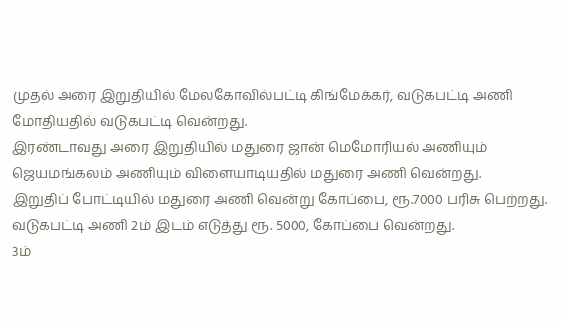முதல் அரை இறுதியில் மேலகோவில்பட்டி கிங்மேக்கர், வடுகபட்டி அணி மோதியதில் வடுகபட்டி வென்றது.
இரண்டாவது அரை இறுதியில் மதுரை ஜான் மெமோரியல் அணியும் ஜெயமங்கலம் அணியும் விளையாடியதில் மதுரை அணி வென்றது.
இறுதிப் போட்டியில் மதுரை அணி வென்று கோப்பை, ரூ.7000 பரிசு பெற்றது. வடுகபட்டி அணி 2ம் இடம் எடுத்து ரூ. 5000, கோப்பை வென்றது.
3ம்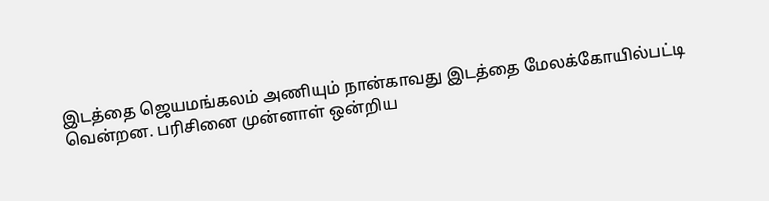இடத்தை ஜெயமங்கலம் அணியும் நான்காவது இடத்தை மேலக்கோயில்பட்டி வென்றன. பரிசினை முன்னாள் ஒன்றிய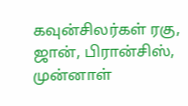கவுன்சிலர்கள் ரகு, ஜான், பிரான்சிஸ், முன்னாள்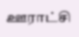ஊராட்சி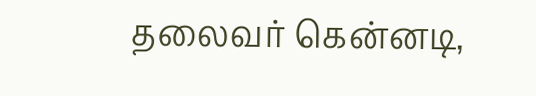தலைவர் கென்னடி,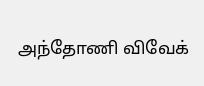அந்தோணி விவேக்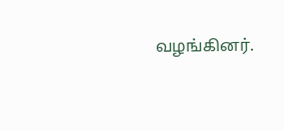வழங்கினர்.